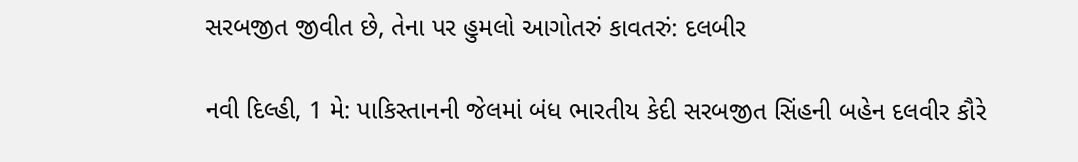સરબજીત જીવીત છે, તેના પર હુમલો આગોતરું કાવતરું: દલબીર

નવી દિલ્હી, 1 મે: પાકિસ્તાનની જેલમાં બંધ ભારતીય કેદી સરબજીત સિંહની બહેન દલવીર કૌરે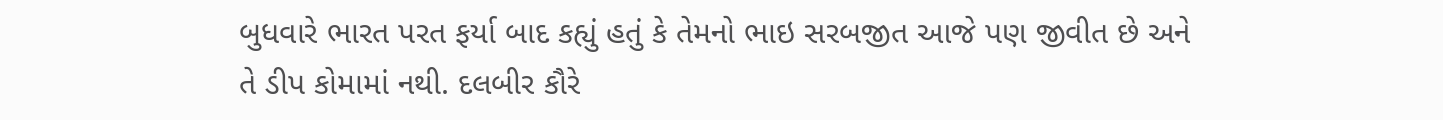બુધવારે ભારત પરત ફર્યા બાદ કહ્યું હતું કે તેમનો ભાઇ સરબજીત આજે પણ જીવીત છે અને તે ડીપ કોમામાં નથી. દલબીર કૌરે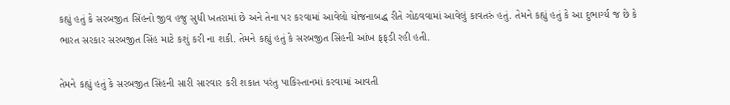કહ્યું હતું કે સરબજીત સિંહનો જીવ હજુ સુધી ખતરામાં છે અને તેના પર કરવામાં આવેલો યોજનાબદ્ધ રીતે ગોઠવવામાં આવેલું કાવતરું હતું. તેમને કહ્યું હતું કે આ દુભાર્ગ્ય જ છે કે ભારત સરકાર સરબજીત સિંહ માટે કશું કરી ના શકી. તેમને કહ્યું હતું કે સરબજીત સિંહની આંખ ફફડી રહી હતી.

તેમને કહ્યું હતું કે સરબજીત સિંહની સારી સારવાર કરી શકાત પરંતુ પાકિસ્તાનમાં કરવામાં આવતી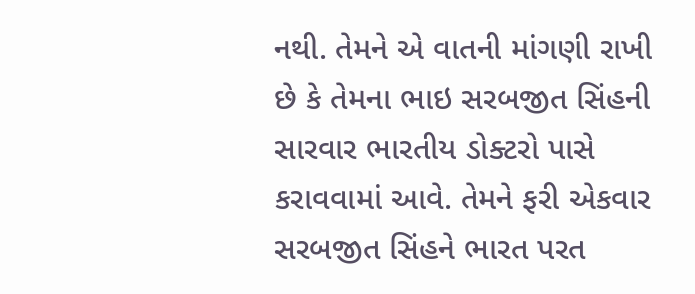નથી. તેમને એ વાતની માંગણી રાખી છે કે તેમના ભાઇ સરબજીત સિંહની સારવાર ભારતીય ડોક્ટરો પાસે કરાવવામાં આવે. તેમને ફરી એકવાર સરબજીત સિંહને ભારત પરત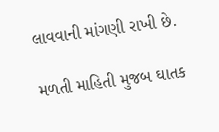લાવવાની માંગણી રાખી છે.

મળતી માહિતી મુજબ ઘાતક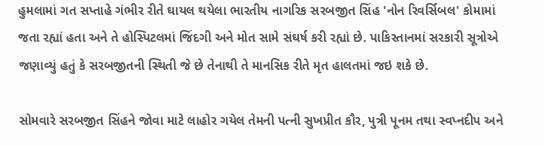હુમલામાં ગત સપ્તાહે ગંભીર રીતે ઘાયલ થયેલા ભારતીય નાગરિક સરબજીત સિંહ 'નોન રિવર્સિબલ' કોમામાં જતા રહ્યાં હતા અને તે હોસ્પિટલમાં જિંદગી અને મોત સામે સંઘર્ષ કરી રહ્યાં છે. પાકિસ્તાનમાં સરકારી સૂત્રોએ જણાવ્યું હતું કે સરબજીતની સ્થિતી જે છે તેનાથી તે માનસિક રીતે મૃત હાલતમાં જઇ શકે છે.

સોમવારે સરબજીત સિંહને જોવા માટે લાહોર ગયેલ તેમની પત્ની સુખપ્રીત કૌર, પુત્રી પૂનમ તથા સ્વપ્નદીપ અને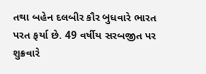તથા બહેન દલબીર કૌર બુધવારે ભારત પરત ફર્યા છે. 49 વર્ષીય સરબજીત પર શુક્રવારે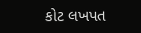કોટ લખપત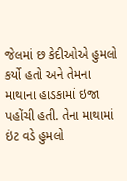જેલમાં છ કેદીઓએ હુમલો કર્યો હતો અને તેમના માથાના હાડકામાં ઇજા પહોંચી હતી. તેના માથામાં ઇંટ વડે હુમલો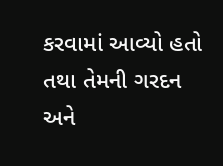કરવામાં આવ્યો હતો તથા તેમની ગરદન અને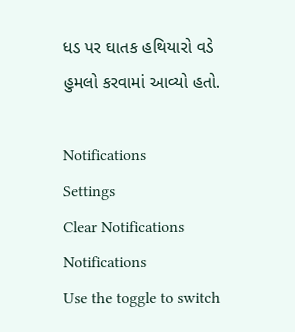ધડ પર ઘાતક હથિયારો વડે હુમલો કરવામાં આવ્યો હતો.

Notifications
Settings
Clear Notifications
Notifications
Use the toggle to switch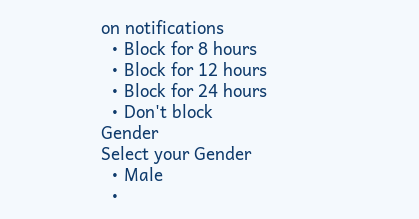on notifications
  • Block for 8 hours
  • Block for 12 hours
  • Block for 24 hours
  • Don't block
Gender
Select your Gender
  • Male
  •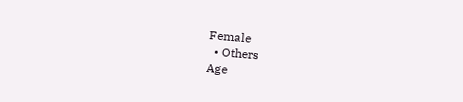Female
  • Others
Age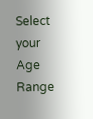Select your Age Range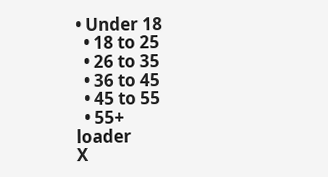• Under 18
  • 18 to 25
  • 26 to 35
  • 36 to 45
  • 45 to 55
  • 55+
loader
X